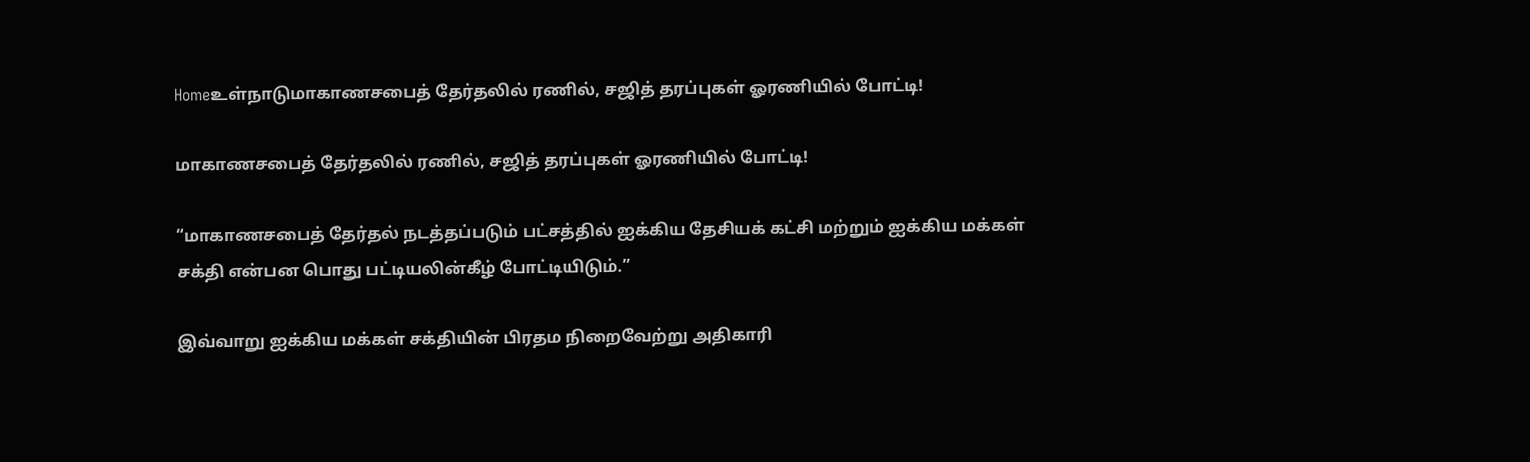Homeஉள்நாடுமாகாணசபைத் தேர்தலில் ரணில், சஜித் தரப்புகள் ஓரணியில் போட்டி!

மாகாணசபைத் தேர்தலில் ரணில், சஜித் தரப்புகள் ஓரணியில் போட்டி!

“மாகாணசபைத் தேர்தல் நடத்தப்படும் பட்சத்தில் ஐக்கிய தேசியக் கட்சி மற்றும் ஐக்கிய மக்கள் சக்தி என்பன பொது பட்டியலின்கீழ் போட்டியிடும்.”

இவ்வாறு ஐக்கிய மக்கள் சக்தியின் பிரதம நிறைவேற்று அதிகாரி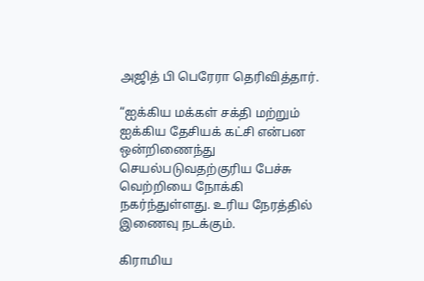அஜித் பி பெரேரா தெரிவித்தார்.

“ஐக்கிய மக்கள் சக்தி மற்றும் ஐக்கிய தேசியக் கட்சி என்பன ஒன்றிணைந்து செயல்படுவதற்குரிய பேச்சு வெற்றியை நோக்கி நகர்ந்துள்ளது. உரிய நேரத்தில் இணைவு நடக்கும்.

கிராமிய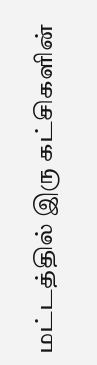மட்டத்தில் இரு கட்சிகளின்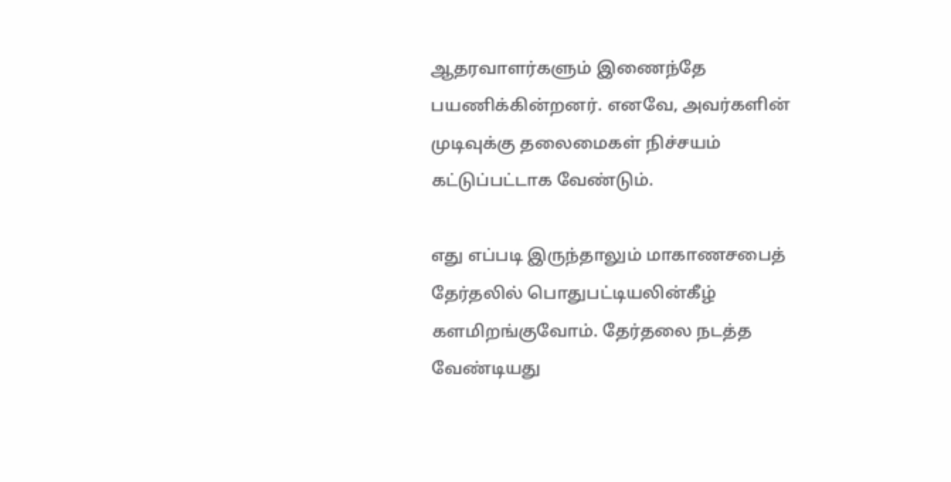ஆதரவாளர்களும் இணைந்தே பயணிக்கின்றனர். எனவே, அவர்களின் முடிவுக்கு தலைமைகள் நிச்சயம் கட்டுப்பட்டாக வேண்டும்.

எது எப்படி இருந்தாலும் மாகாணசபைத் தேர்தலில் பொதுபட்டியலின்கீழ் களமிறங்குவோம். தேர்தலை நடத்த வேண்டியது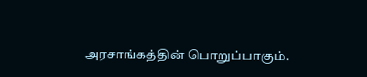அரசாங்கத்தின் பொறுப்பாகும்.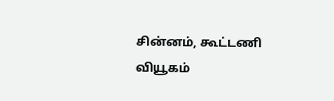சின்னம், கூட்டணி வியூகம்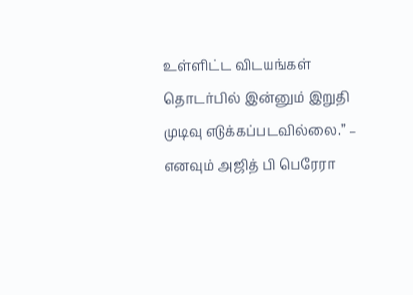உள்ளிட்ட விடயங்கள் தொடர்பில் இன்னும் இறுதி முடிவு எடுக்கப்படவில்லை.” – எனவும் அஜித் பி பெரேரா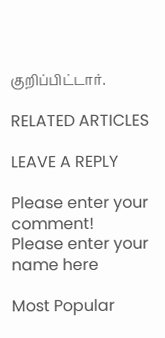குறிப்பிட்டார்.

RELATED ARTICLES

LEAVE A REPLY

Please enter your comment!
Please enter your name here

Most Popular